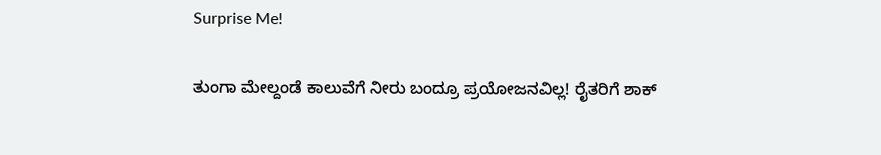Surprise Me!

ತುಂಗಾ ಮೇಲ್ದಂಡೆ ಕಾಲುವೆಗೆ ನೀರು ಬಂದ್ರೂ ಪ್ರಯೋಜನವಿಲ್ಲ! ರೈತರಿಗೆ ಶಾಕ್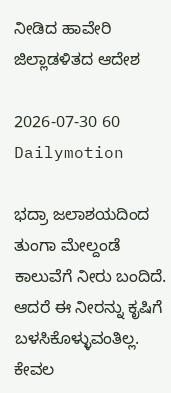ನೀಡಿದ ಹಾವೇರಿ ಜಿಲ್ಲಾಡಳಿತದ ಆದೇಶ

2026-07-30 60 Dailymotion

ಭದ್ರಾ ಜಲಾಶಯದಿಂದ ತುಂಗಾ ಮೇಲ್ದಂಡೆ ಕಾಲುವೆಗೆ ನೀರು ಬಂದಿದೆ. ಆದರೆ ಈ ನೀರನ್ನು ಕೃಷಿಗೆ ಬಳಸಿಕೊಳ್ಳುವಂತಿಲ್ಲ. ಕೇವಲ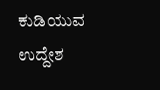ಕುಡಿಯುವ ಉದ್ದೇಶ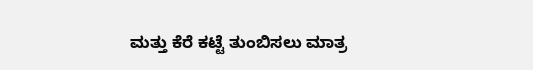ಮತ್ತು ಕೆರೆ ಕಟ್ಟೆ ತುಂಬಿಸಲು ಮಾತ್ರ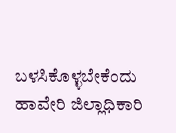ಬಳಸಿಕೊಳ್ಳಬೇಕೆಂದು ಹಾವೇರಿ ಜಿಲ್ಲಾಧಿಕಾರಿ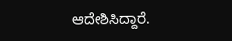ಆದೇಶಿಸಿದ್ದಾರೆ.